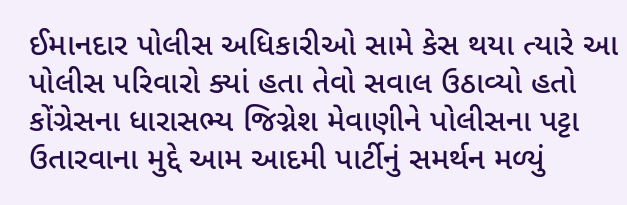ઈમાનદાર પોલીસ અધિકારીઓ સામે કેસ થયા ત્યારે આ પોલીસ પરિવારો ક્યાં હતા તેવો સવાલ ઉઠાવ્યો હતો
કોંગ્રેસના ધારાસભ્ય જિગ્નેશ મેવાણીને પોલીસના પટ્ટા ઉતારવાના મુદ્દે આમ આદમી પાર્ટીનું સમર્થન મળ્યું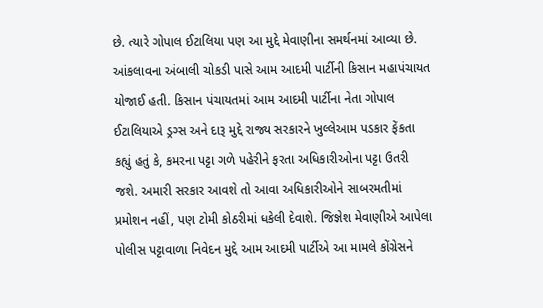છે. ત્યારે ગોપાલ ઈટાલિયા પણ આ મુદ્દે મેવાણીના સમર્થનમાં આવ્યા છે. આંકલાવના અંબાલી ચોકડી પાસે આમ આદમી પાર્ટીની કિસાન મહાપંચાયત યોજાઈ હતી. કિસાન પંચાયતમાં આમ આદમી પાર્ટીના નેતા ગોપાલ ઈટાલિયાએ ડ્રગ્સ અને દારૂ મુદ્દે રાજ્ય સરકારને ખુલ્લેઆમ પડકાર ફેંકતા કહ્યું હતું કે, કમરના પટ્ટા ગળે પહેરીને ફરતા અધિકારીઓના પટ્ટા ઉતરી જશે. અમારી સરકાર આવશે તો આવા અધિકારીઓને સાબરમતીમાં પ્રમોશન નહીં, પણ ટોમી કોઠરીમાં ધકેલી દેવાશે. જિજ્ઞેશ મેવાણીએ આપેલા પોલીસ પટ્ટાવાળા નિવેદન મુદ્દે આમ આદમી પાર્ટીએ આ મામલે કોંગ્રેસને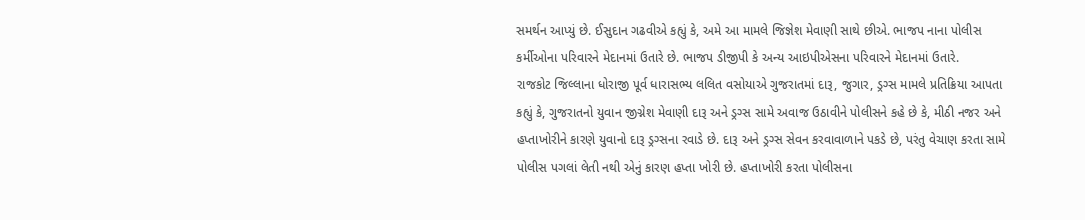સમર્થન આપ્યું છે. ઈસુદાન ગઢવીએ કહ્યું કે, અમે આ મામલે જિજ્ઞેશ મેવાણી સાથે છીએ. ભાજપ નાના પોલીસ કર્મીઓના પરિવારને મેદાનમાં ઉતારે છે. ભાજપ ડીજીપી કે અન્ય આઇપીએસના પરિવારને મેદાનમાં ઉતારે.
રાજકોટ જિલ્લાના ધોરાજી પૂર્વ ધારાસભ્ય લલિત વસોયાએ ગુજરાતમાં દારૂ, જુગાર, ડ્રગ્સ મામલે પ્રતિક્રિયા આપતા કહ્યું કે, ગુજરાતનો યુવાન જીગ્નેશ મેવાણી દારૂ અને ડ્રગ્સ સામે અવાજ ઉઠાવીને પોલીસને કહે છે કે, મીઠી નજર અને હપ્તાખોરીને કારણે યુવાનો દારૂ ડ્રગ્સના રવાડે છે. દારૂ અને ડ્રગ્સ સેવન કરવાવાળાને પકડે છે, પરંતુ વેચાણ કરતા સામે પોલીસ પગલાં લેતી નથી એનું કારણ હપ્તા ખોરી છે. હપ્તાખોરી કરતા પોલીસના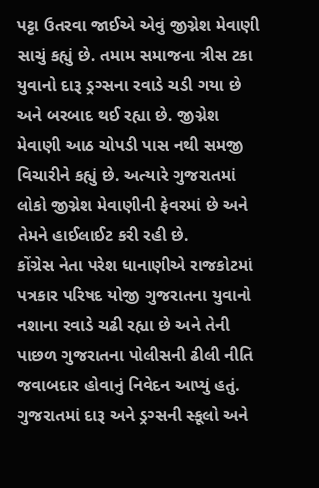પટ્ટા ઉતરવા જાઈએ એવું જીગ્નેશ મેવાણી સાચું કહ્યું છે. તમામ સમાજના ત્રીસ ટકા યુવાનો દારૂ ડ્રગ્સના રવાડે ચડી ગયા છે અને બરબાદ થઈ રહ્યા છે. જીગ્નેશ મેવાણી આઠ ચોપડી પાસ નથી સમજી વિચારીને કહ્યું છે. અત્યારે ગુજરાતમાં લોકો જીગ્નેશ મેવાણીની ફેવરમાં છે અને તેમને હાઈલાઈટ કરી રહી છે.
કોંગ્રેસ નેતા પરેશ ધાનાણીએ રાજકોટમાં પત્રકાર પરિષદ યોજી ગુજરાતના યુવાનો નશાના રવાડે ચઢી રહ્યા છે અને તેની પાછળ ગુજરાતના પોલીસની ઢીલી નીતિ જવાબદાર હોવાનું નિવેદન આપ્યું હતું. ગુજરાતમાં દારૂ અને ડ્રગ્સની સ્કૂલો અને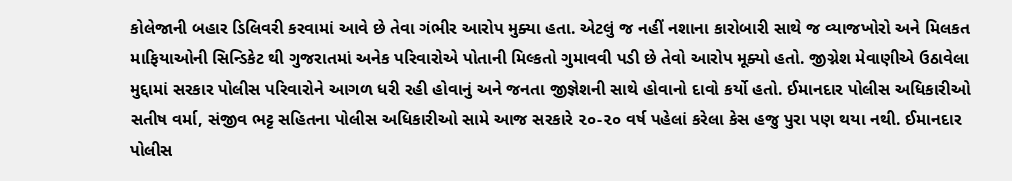કોલેજાની બહાર ડિલિવરી કરવામાં આવે છે તેવા ગંભીર આરોપ મુક્યા હતા. એટલું જ નહીં નશાના કારોબારી સાથે જ વ્યાજખોરો અને મિલકત માફિયાઓની સિન્ડિકેટ થી ગુજરાતમાં અનેક પરિવારોએ પોતાની મિલ્કતો ગુમાવવી પડી છે તેવો આરોપ મૂક્યો હતો. જીગ્નેશ મેવાણીએ ઉઠાવેલા મુદ્દામાં સરકાર પોલીસ પરિવારોને આગળ ધરી રહી હોવાનું અને જનતા જીજ્ઞેશની સાથે હોવાનો દાવો કર્યો હતો. ઈમાનદાર પોલીસ અધિકારીઓ સતીષ વર્મા, સંજીવ ભટ્ટ સહિતના પોલીસ અધિકારીઓ સામે આજ સરકારે ૨૦-૨૦ વર્ષ પહેલાં કરેલા કેસ હજુ પુરા પણ થયા નથી. ઈમાનદાર પોલીસ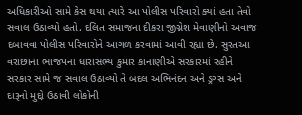અધિકારીઓ સામે કેસ થયા ત્યારે આ પોલીસ પરિવારો ક્યાં હતા તેવો સવાલ ઉઠાવ્યો હતો. દલિત સમાજના દીકરા જીગ્નેશ મેવાણીનો અવાજ દબાવવા પોલીસ પરિવારોને આગળ કરવામાં આવી રહ્યા છે. સુરતઆ વરાછાના ભાજપના ધારાસભ્ય કુમાર કાનાણીએ સરકારમાં રહીને સરકાર સામે જ સવાલ ઉઠાવ્યો તે બદલ અભિનંદન અને ડ્રગ્સ અને દારૂનો મુદ્દો ઉઠાવી લોકોની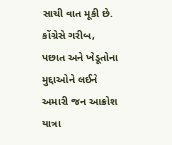સાચી વાત મૂકી છે. કોંગ્રેસે ગરીબ, પછાત અને ખેડૂતોના મુદ્દાઓને લઈને અમારી જન આક્રોશ યાત્રા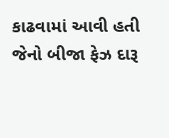કાઢવામાં આવી હતી જેનો બીજા ફેઝ દારૂ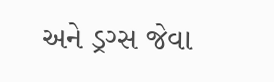અને ડ્રગ્સ જેવા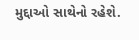મુદ્દાઓ સાથેનો રહેશે.